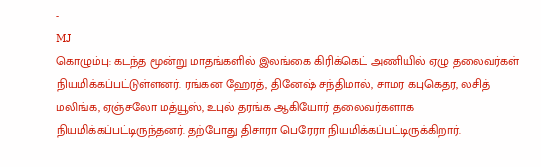-
MJ
கொழும்பு: கடந்த மூன்று மாதங்களில் இலங்கை கிரிக்கெட் அணியில் ஏழு தலைவர்கள் நியமிக்கப்பட்டுள்ளனர். ரங்கன ஹேரத், தினேஷ் சந்திமால், சாமர கபுகெதர, லசித் மலிங்க, ஏஞ்சலோ மத்யூஸ், உபுல் தரங்க ஆகியோர் தலைவர்களாக நியமிக்கப்பட்டிருந்தனர். தற்போது திசாரா பெரேரா நியமிக்கப்பட்டிருக்கிறார்.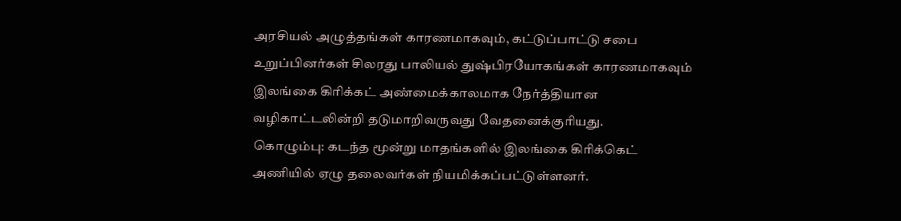அரசியல் அழுத்தங்கள் காரணமாகவும், கட்டுப்பாட்டு சபை உறுப்பினர்கள் சிலரது பாலியல் துஷ்பிரயோகங்கள் காரணமாகவும் இலங்கை கிரிக்கட் அண்மைக்காலமாக நேர்த்தியான வழிகாட்டலின்றி தடுமாறிவருவது வேதனைக்குரியது.
கொழும்பு: கடந்த மூன்று மாதங்களில் இலங்கை கிரிக்கெட் அணியில் ஏழு தலைவர்கள் நியமிக்கப்பட்டுள்ளனர்.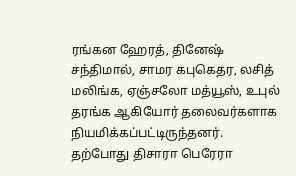ரங்கன ஹேரத், தினேஷ் சந்திமால், சாமர கபுகெதர, லசித் மலிங்க, ஏஞ்சலோ மத்யூஸ், உபுல் தரங்க ஆகியோர் தலைவர்களாக நியமிக்கப்பட்டிருந்தனர். தற்போது திசாரா பெரேரா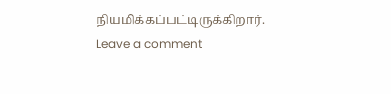நியமிக்கப்பட்டிருக்கிறார்.
Leave a comment